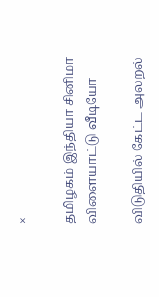×

தமிழகம் இந்தியா சினிமா விளையாட்டு வீடியோ

விடுதியில் கேட்ட அலறல்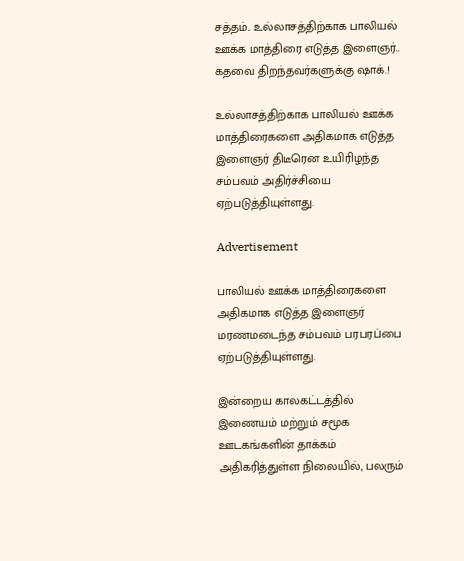சத்தம்.. உல்லாசத்திற்காக பாலியல் ஊக்க மாத்திரை எடுத்த இளைஞர்.. கதவை திறந்தவர்களுக்கு ஷாக்.!

உல்லாசத்திற்காக பாலியல் ஊக்க மாத்திரைகளை அதிகமாக எடுத்த இளைஞர் திடீரென உயிரிழந்த சம்பவம் அதிர்ச்சியை ஏற்படுத்தியுள்ளது.

Advertisement

பாலியல் ஊக்க மாத்திரைகளை அதிகமாக எடுத்த இளைஞர் மரணமடைந்த சம்பவம் பரபரப்பை ஏற்படுத்தியுள்ளது.

இன்றைய காலகட்டத்தில் இணையம் மற்றும் சமூக ஊடகங்களின் தாக்கம் அதிகரித்துள்ள நிலையில், பலரும்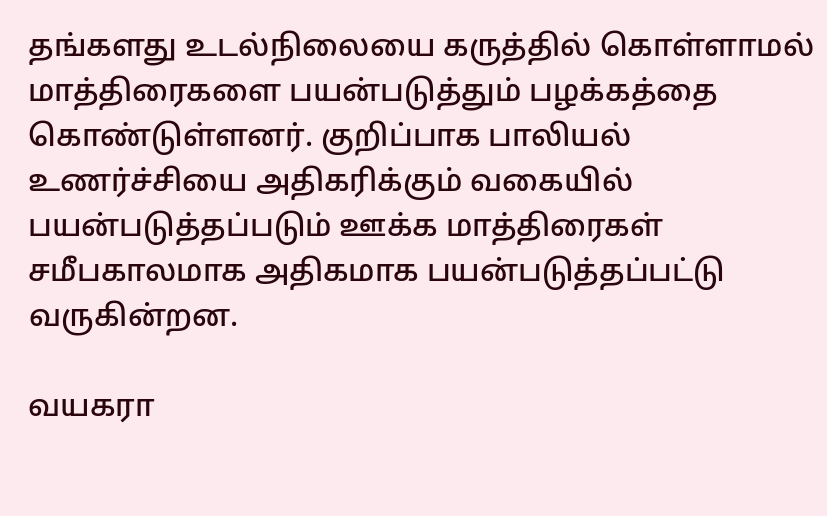தங்களது உடல்நிலையை கருத்தில் கொள்ளாமல் மாத்திரைகளை பயன்படுத்தும் பழக்கத்தை கொண்டுள்ளனர். குறிப்பாக பாலியல் உணர்ச்சியை அதிகரிக்கும் வகையில் பயன்படுத்தப்படும் ஊக்க மாத்திரைகள் சமீபகாலமாக அதிகமாக பயன்படுத்தப்பட்டு வருகின்றன.

வயகரா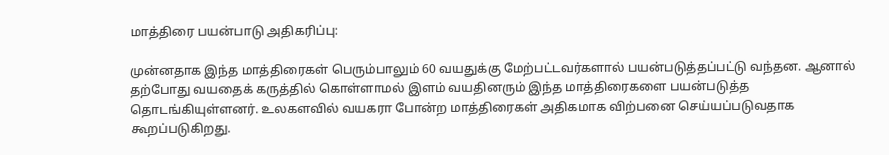மாத்திரை பயன்பாடு அதிகரிப்பு:

முன்னதாக இந்த மாத்திரைகள் பெரும்பாலும் 60 வயதுக்கு மேற்பட்டவர்களால் பயன்படுத்தப்பட்டு வந்தன. ஆனால் தற்போது வயதைக் கருத்தில் கொள்ளாமல் இளம் வயதினரும் இந்த மாத்திரைகளை பயன்படுத்த தொடங்கியுள்ளனர். உலகளவில் வயகரா போன்ற மாத்திரைகள் அதிகமாக விற்பனை செய்யப்படுவதாக கூறப்படுகிறது.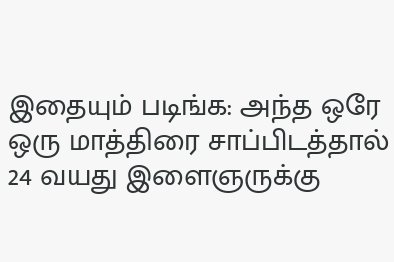இதையும் படிங்க: அந்த ஒரே ஒரு மாத்திரை சாப்பிடத்தால் 24 வயது இளைஞருக்கு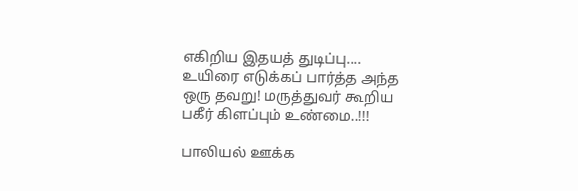எகிறிய இதயத் துடிப்பு.... உயிரை எடுக்கப் பார்த்த அந்த ஒரு தவறு! மருத்துவர் கூறிய பகீர் கிளப்பும் உண்மை..!!!

பாலியல் ஊக்க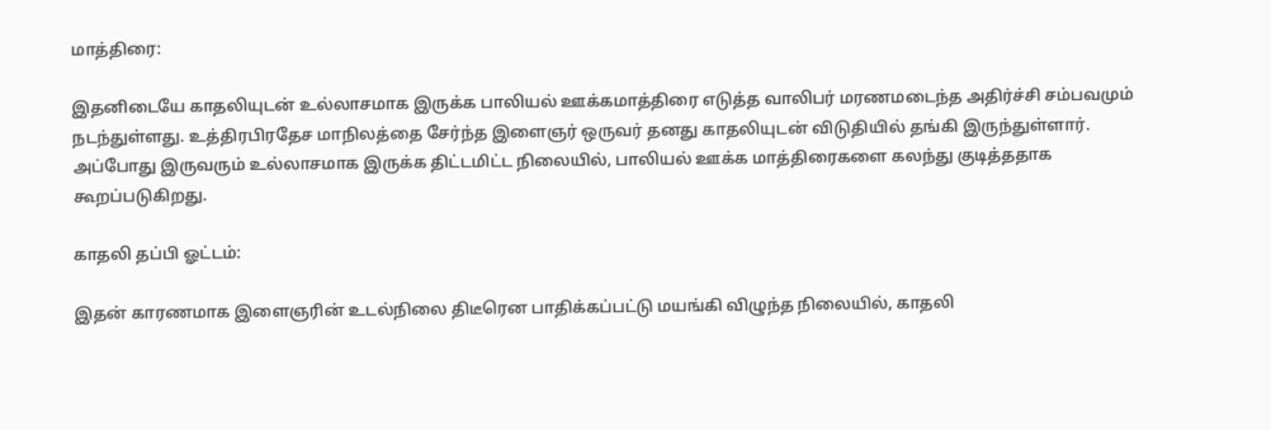மாத்திரை:

இதனிடையே காதலியுடன் உல்லாசமாக இருக்க பாலியல் ஊக்கமாத்திரை எடுத்த வாலிபர் மரணமடைந்த அதிர்ச்சி சம்பவமும் நடந்துள்ளது. உத்திரபிரதேச மாநிலத்தை சேர்ந்த இளைஞர் ஒருவர் தனது காதலியுடன் விடுதியில் தங்கி இருந்துள்ளார். அப்போது இருவரும் உல்லாசமாக இருக்க திட்டமிட்ட நிலையில், பாலியல் ஊக்க மாத்திரைகளை கலந்து குடித்ததாக கூறப்படுகிறது.

காதலி தப்பி ஓட்டம்:

இதன் காரணமாக இளைஞரின் உடல்நிலை திடீரென பாதிக்கப்பட்டு மயங்கி விழுந்த நிலையில், காதலி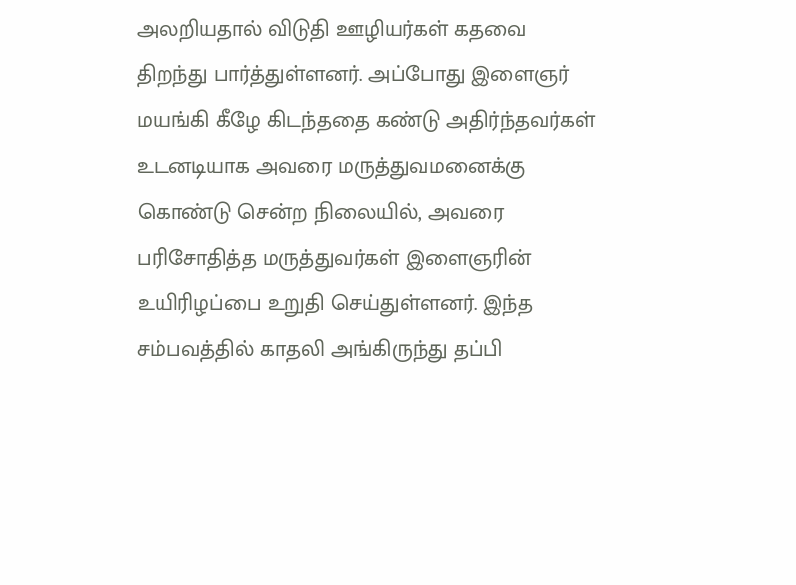அலறியதால் விடுதி ஊழியர்கள் கதவை திறந்து பார்த்துள்ளனர். அப்போது இளைஞர் மயங்கி கீழே கிடந்ததை கண்டு அதிர்ந்தவர்கள் உடனடியாக அவரை மருத்துவமனைக்கு கொண்டு சென்ற நிலையில், அவரை பரிசோதித்த மருத்துவர்கள் இளைஞரின் உயிரிழப்பை உறுதி செய்துள்ளனர். இந்த சம்பவத்தில் காதலி அங்கிருந்து தப்பி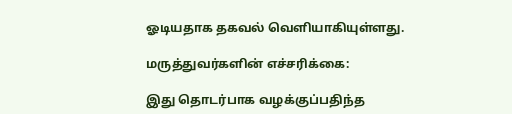ஓடியதாக தகவல் வெளியாகியுள்ளது.

மருத்துவர்களின் எச்சரிக்கை:

இது தொடர்பாக வழக்குப்பதிந்த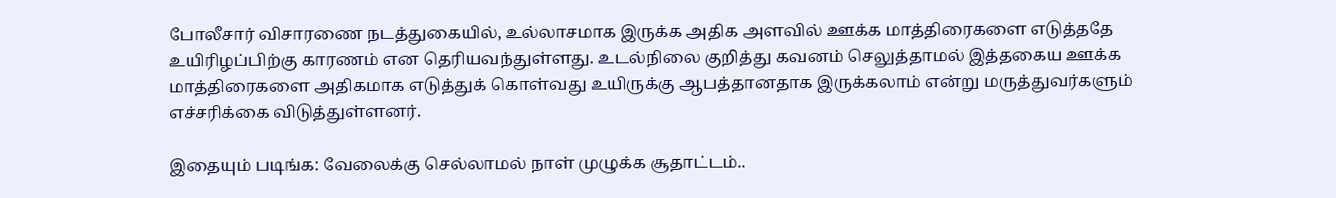போலீசார் விசாரணை நடத்துகையில், உல்லாசமாக இருக்க அதிக அளவில் ஊக்க மாத்திரைகளை எடுத்ததே உயிரிழப்பிற்கு காரணம் என தெரியவந்துள்ளது. உடல்நிலை குறித்து கவனம் செலுத்தாமல் இத்தகைய ஊக்க மாத்திரைகளை அதிகமாக எடுத்துக் கொள்வது உயிருக்கு ஆபத்தானதாக இருக்கலாம் என்று மருத்துவர்களும் எச்சரிக்கை விடுத்துள்ளனர்.

இதையும் படிங்க: வேலைக்கு செல்லாமல் நாள் முழுக்க சூதாட்டம்..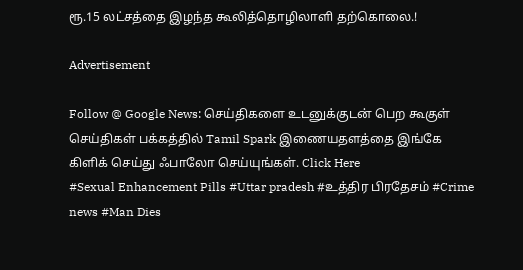ரூ.15 லட்சத்தை இழந்த கூலித்தொழிலாளி தற்கொலை.!

Advertisement

Follow @ Google News: செய்திகளை உடனுக்குடன் பெற கூகுள் செய்திகள் பக்கத்தில் Tamil Spark இணையதளத்தை இங்கே கிளிக் செய்து ஃபாலோ செய்யுங்கள். Click Here
#Sexual Enhancement Pills #Uttar pradesh #உத்திர பிரதேசம் #Crime news #Man Dies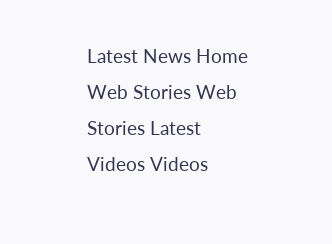Latest News Home Web Stories Web Stories Latest Videos Videos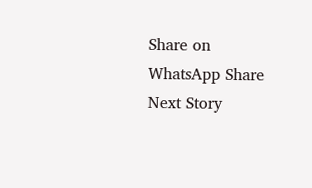Share on WhatsApp Share
Next Story